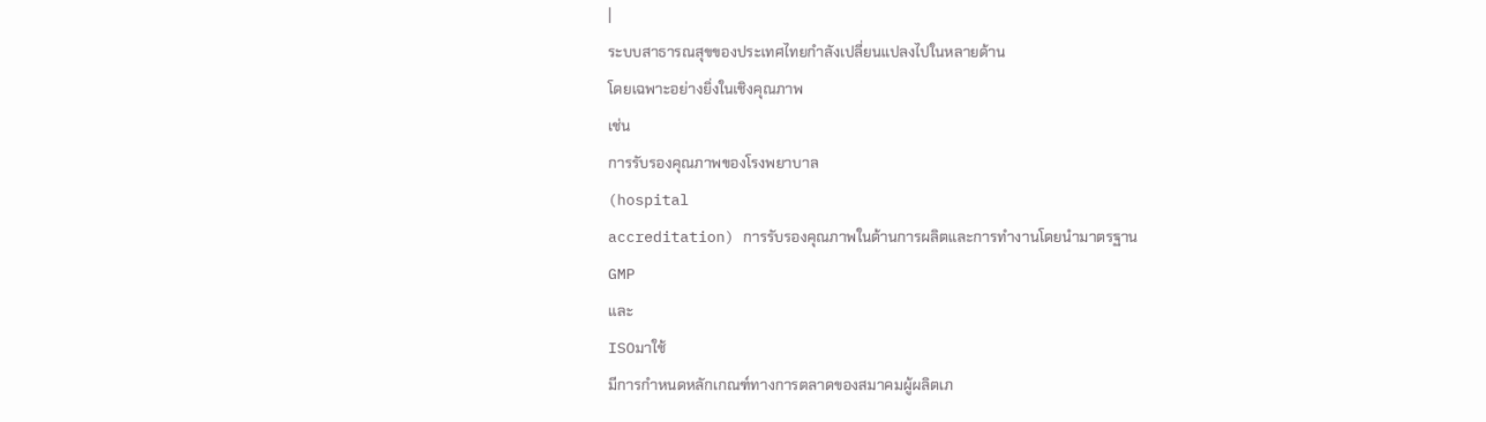|
ระบบสาธารณสุขของประเทศไทยกำลังเปลี่ยนแปลงไปในหลายด้าน
โดยเฉพาะอย่างยิ่งในเชิงคุณภาพ
เช่น
การรับรองคุณภาพของโรงพยาบาล
(hospital
accreditation) การรับรองคุณภาพในด้านการผลิตและการทำงานโดยนำมาตรฐาน
GMP
และ
ISOมาใช้
มีการกำหนดหลักเกณฑ์ทางการตลาดของสมาคมผู้ผลิตเภ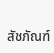สัชภัณฑ์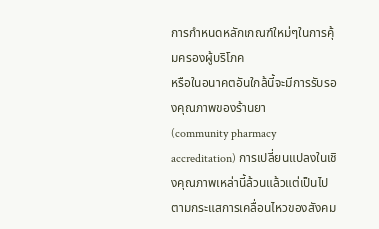การกำหนดหลักเกณฑ์ใหม่ๆในการคุ้มครองผู้บริโภค
หรือในอนาคตอันใกล้นี้จะมีการรับรองคุณภาพของร้านยา
(community pharmacy accreditation) การเปลี่ยนแปลงในเชิงคุณภาพเหล่านี้ล้วนแล้วแต่เป็นไปตามกระแสการเคลื่อนไหวของสังคม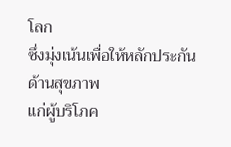โลก
ซึ่งมุ่งเน้นเพื่อให้หลักประกันด้านสุขภาพ
แก่ผู้บริโภค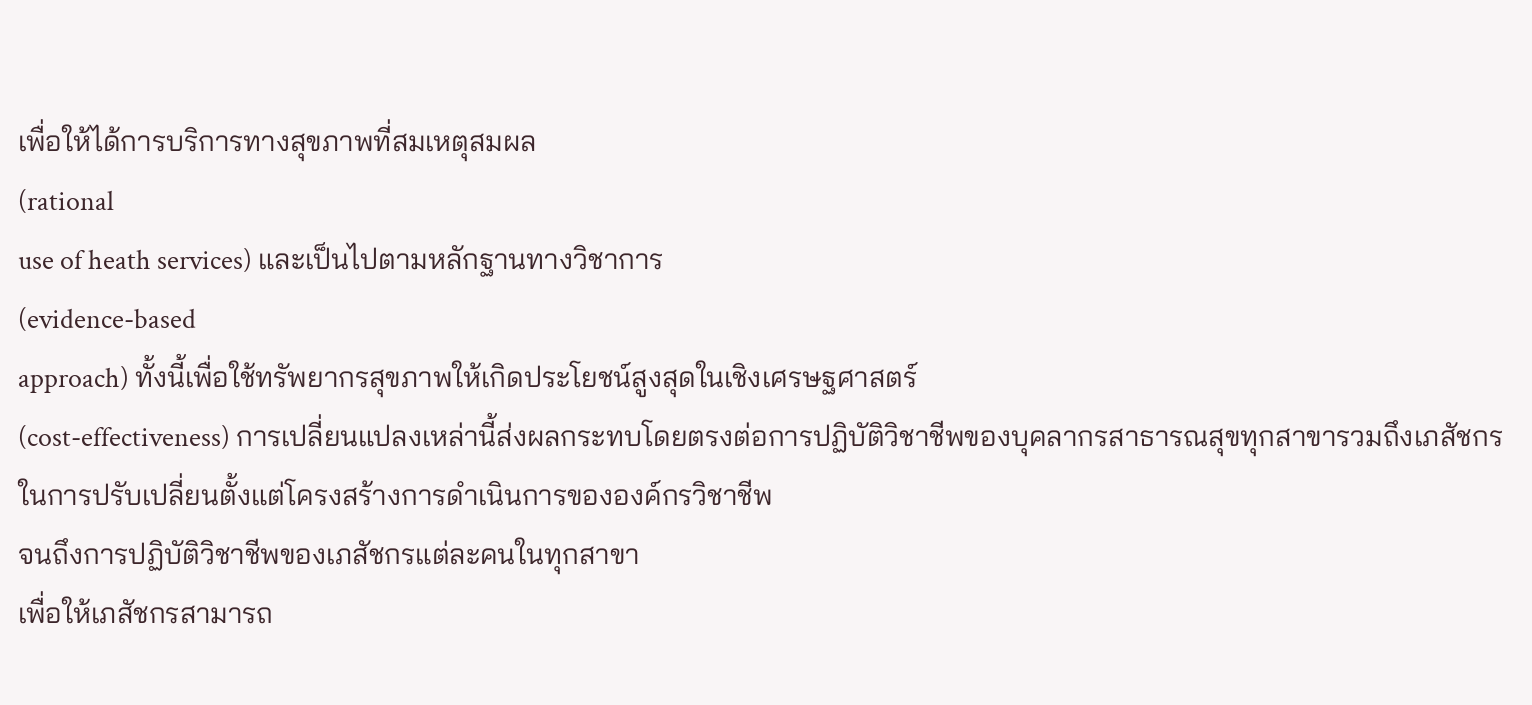เพื่อให้ได้การบริการทางสุขภาพที่สมเหตุสมผล
(rational
use of heath services) และเป็นไปตามหลักฐานทางวิชาการ
(evidence-based
approach) ทั้งนี้เพื่อใช้ทรัพยากรสุขภาพให้เกิดประโยชน์สูงสุดในเชิงเศรษฐศาสตร์
(cost-effectiveness) การเปลี่ยนแปลงเหล่านี้ส่งผลกระทบโดยตรงต่อการปฏิบัติวิชาชีพของบุคลากรสาธารณสุขทุกสาขารวมถึงเภสัชกร
ในการปรับเปลี่ยนตั้งแต่โครงสร้างการดำเนินการขององค์กรวิชาชีพ
จนถึงการปฏิบัติวิชาชีพของเภสัชกรแต่ละคนในทุกสาขา
เพื่อให้เภสัชกรสามารถ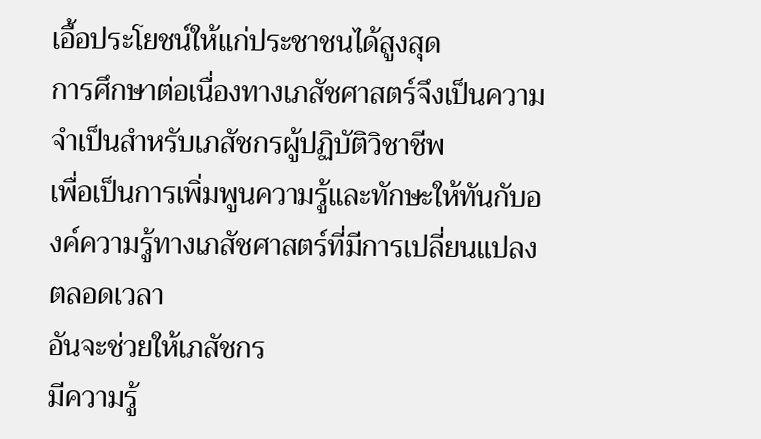เอื้อประโยชน์ให้แก่ประชาชนได้สูงสุด
การศึกษาต่อเนื่องทางเภสัชศาสตร์จึงเป็นความจำเป็นสำหรับเภสัชกรผู้ปฏิบัติวิชาชีพ
เพื่อเป็นการเพิ่มพูนความรู้และทักษะให้ทันกับองค์ความรู้ทางเภสัชศาสตร์ที่มีการเปลี่ยนแปลงตลอดเวลา
อันจะช่วยให้เภสัชกร
มีความรู้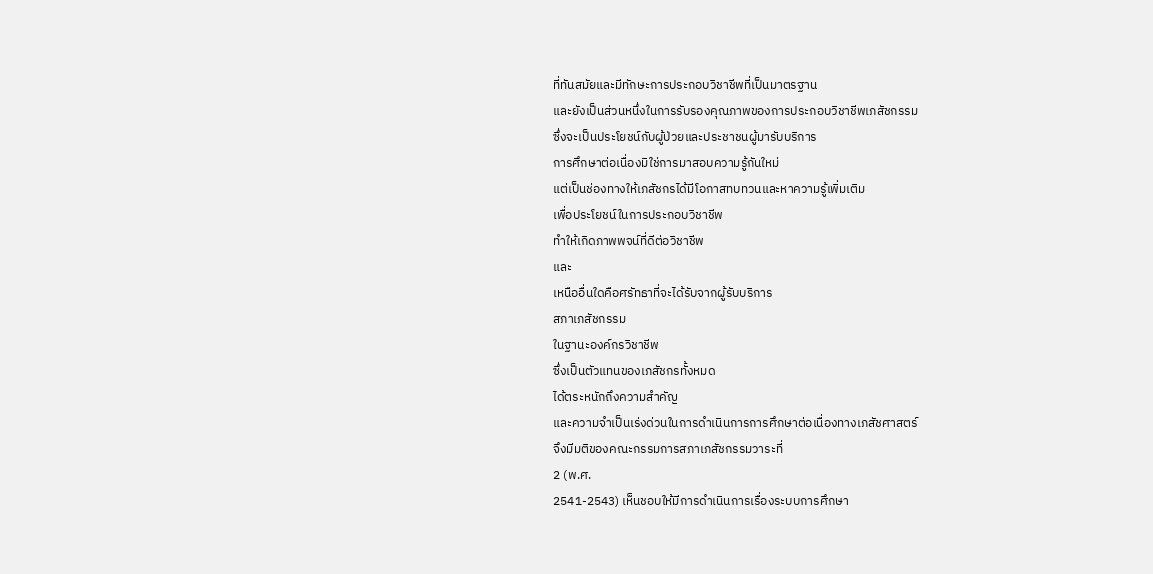ที่ทันสมัยและมีทักษะการประกอบวิชาชีพที่เป็นมาตรฐาน
และยังเป็นส่วนหนึ่งในการรับรองคุณภาพของการประกอบวิชาชีพเภสัชกรรม
ซึ่งจะเป็นประโยชน์กับผู้ป่วยและประชาชนผู้มารับบริการ
การศึกษาต่อเนื่องมิใช่การมาสอบความรู้กันใหม่
แต่เป็นช่องทางให้เภสัชกรได้มีโอกาสทบทวนและหาความรู้เพิ่มเติม
เพื่อประโยชน์ในการประกอบวิชาชีพ
ทำให้เกิดภาพพจน์ที่ดีต่อวิชาชีพ
และ
เหนืออื่นใดคือศรัทธาที่จะได้รับจากผู้รับบริการ
สภาเภสัชกรรม
ในฐานะองค์กรวิชาชีพ
ซึ่งเป็นตัวแทนของเภสัชกรทั้งหมด
ได้ตระหนักถึงความสำคัญ
และความจำเป็นเร่งด่วนในการดำเนินการการศึกษาต่อเนื่องทางเภสัชศาสตร์
จึงมีมติของคณะกรรมการสภาเภสัชกรรมวาระที่
2 (พ.ศ.
2541-2543) เห็นชอบให้มีการดำเนินการเรื่องระบบการศึกษา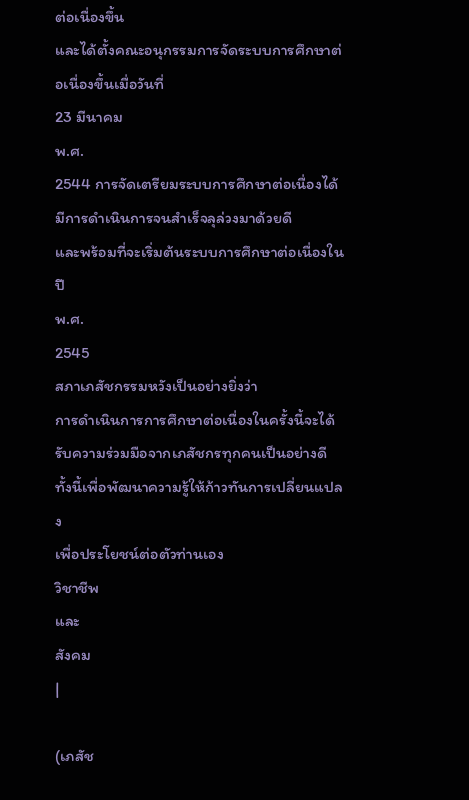ต่อเนื่องขึ้น
และได้ตั้งคณะอนุกรรมการจัดระบบการศึกษาต่อเนื่องขึ้นเมื่อวันที่
23 มีนาคม
พ.ศ.
2544 การจัดเตรียมระบบการศึกษาต่อเนื่องได้มีการดำเนินการจนสำเร็จลุล่วงมาด้วยดี
และพร้อมที่จะเริ่มต้นระบบการศึกษาต่อเนื่องในปี
พ.ศ.
2545
สภาเภสัชกรรมหวังเป็นอย่างยิ่งว่า
การดำเนินการการศึกษาต่อเนื่องในครั้งนี้จะได้รับความร่วมมือจากเภสัชกรทุกคนเป็นอย่างดี
ทั้งนี้เพื่อพัฒนาความรู้ให้ก้าวทันการเปลี่ยนแปลง
เพื่อประโยชน์ต่อตัวท่านเอง
วิชาชีพ
และ
สังคม
|

(เภสัช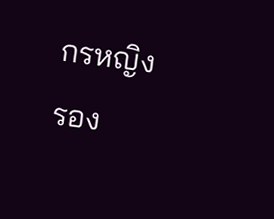กรหญิง
รอง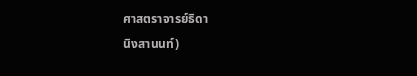ศาสตราจารย์ธิดา
นิงสานนท์)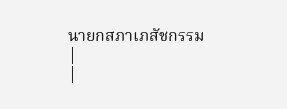นายกสภาเภสัชกรรม
|
|